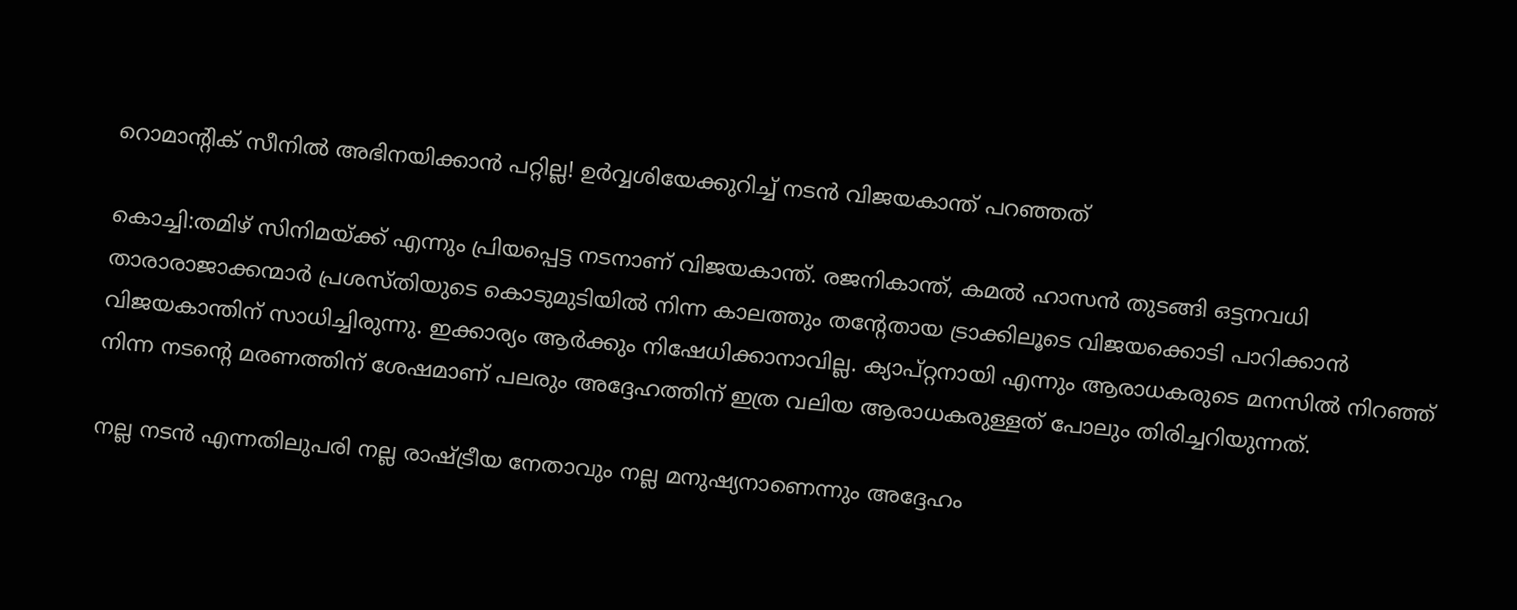റൊമാന്റിക് സീനില്‍ അഭിനയിക്കാന്‍ പറ്റില്ല! ഉര്‍വ്വശിയേക്കുറിച്ച് നടന്‍ വിജയകാന്ത് പറഞ്ഞത്‌

കൊച്ചി:തമിഴ് സിനിമയ്ക്ക് എന്നും പ്രിയപ്പെട്ട നടനാണ് വിജയകാന്ത്. രജനികാന്ത്, കമല്‍ ഹാസന്‍ തുടങ്ങി ഒട്ടനവധി താരാരാജാക്കന്മാര്‍ പ്രശസ്തിയുടെ കൊടുമുടിയില്‍ നിന്ന കാലത്തും തന്റേതായ ട്രാക്കിലൂടെ വിജയക്കൊടി പാറിക്കാന്‍ വിജയകാന്തിന് സാധിച്ചിരുന്നു. ഇക്കാര്യം ആര്‍ക്കും നിഷേധിക്കാനാവില്ല. ക്യാപ്റ്റനായി എന്നും ആരാധകരുടെ മനസില്‍ നിറഞ്ഞ് നിന്ന നടന്റെ മരണത്തിന് ശേഷമാണ് പലരും അദ്ദേഹത്തിന് ഇത്ര വലിയ ആരാധകരുള്ളത് പോലും തിരിച്ചറിയുന്നത്.

നല്ല നടന്‍ എന്നതിലുപരി നല്ല രാഷ്ട്രീയ നേതാവും നല്ല മനുഷ്യനാണെന്നും അദ്ദേഹം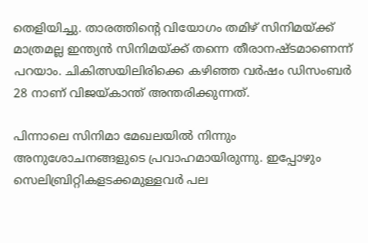തെളിയിച്ചു. താരത്തിന്റെ വിയോഗം തമിഴ് സിനിമയ്ക്ക് മാത്രമല്ല ഇന്ത്യന്‍ സിനിമയ്ക്ക് തന്നെ തീരാനഷ്ടമാണെന്ന് പറയാം. ചികിത്സയിലിരിക്കെ കഴിഞ്ഞ വര്‍ഷം ഡിസംബര്‍ 28 നാണ് വിജയ്കാന്ത് അന്തരിക്കുന്നത്.

പിന്നാലെ സിനിമാ മേഖലയില്‍ നിന്നും അനുശോചനങ്ങളുടെ പ്രവാഹമായിരുന്നു. ഇപ്പോഴും സെലിബ്രിറ്റികളടക്കമുള്ളവര്‍ പല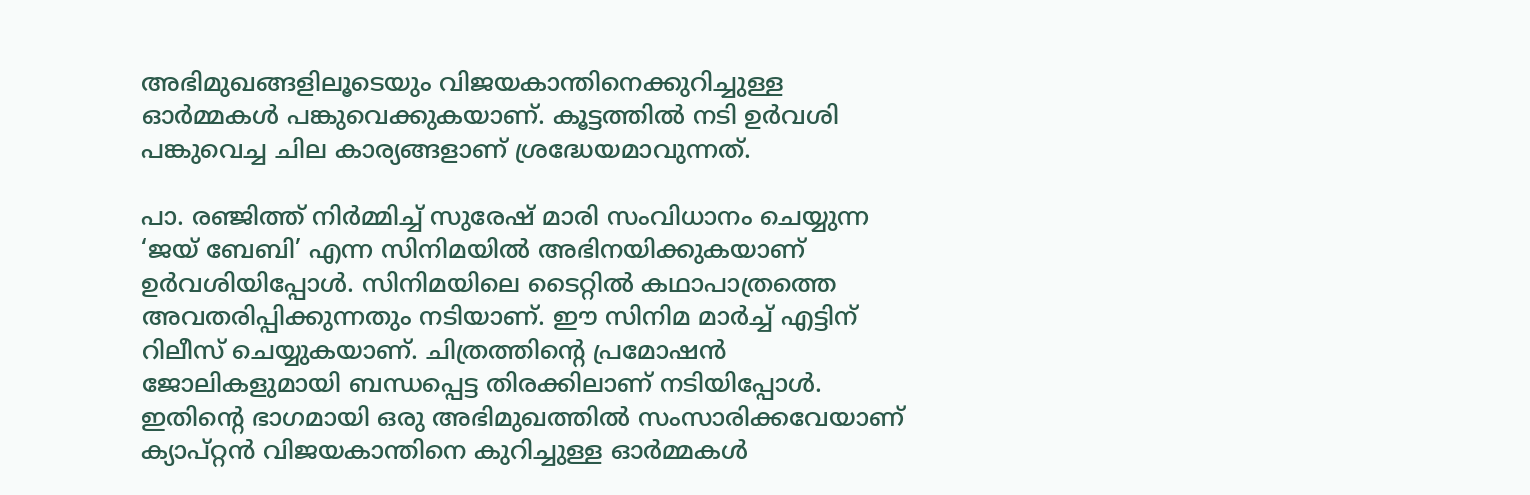അഭിമുഖങ്ങളിലൂടെയും വിജയകാന്തിനെക്കുറിച്ചുള്ള ഓര്‍മ്മകള്‍ പങ്കുവെക്കുകയാണ്. കൂട്ടത്തില്‍ നടി ഉര്‍വശി പങ്കുവെച്ച ചില കാര്യങ്ങളാണ് ശ്രദ്ധേയമാവുന്നത്.

പാ. രഞ്ജിത്ത് നിര്‍മ്മിച്ച് സുരേഷ് മാരി സംവിധാനം ചെയ്യുന്ന ‘ജയ് ബേബി’ എന്ന സിനിമയില്‍ അഭിനയിക്കുകയാണ് ഉര്‍വശിയിപ്പോള്‍. സിനിമയിലെ ടൈറ്റില്‍ കഥാപാത്രത്തെ അവതരിപ്പിക്കുന്നതും നടിയാണ്. ഈ സിനിമ മാര്‍ച്ച് എട്ടിന് റിലീസ് ചെയ്യുകയാണ്. ചിത്രത്തിന്റെ പ്രമോഷന്‍ ജോലികളുമായി ബന്ധപ്പെട്ട തിരക്കിലാണ് നടിയിപ്പോള്‍. ഇതിന്റെ ഭാഗമായി ഒരു അഭിമുഖത്തില്‍ സംസാരിക്കവേയാണ് ക്യാപ്റ്റന്‍ വിജയകാന്തിനെ കുറിച്ചുള്ള ഓര്‍മ്മകള്‍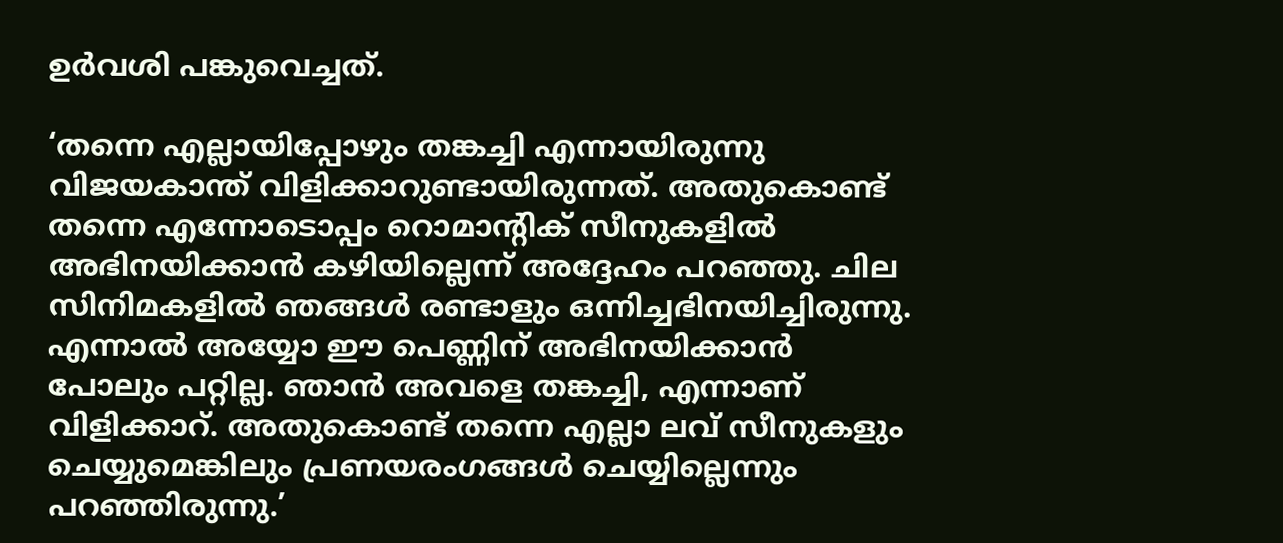ഉര്‍വശി പങ്കുവെച്ചത്.

‘തന്നെ എല്ലായിപ്പോഴും തങ്കച്ചി എന്നായിരുന്നു വിജയകാന്ത് വിളിക്കാറുണ്ടായിരുന്നത്. അതുകൊണ്ട് തന്നെ എന്നോടൊപ്പം റൊമാന്റിക് സീനുകളില്‍ അഭിനയിക്കാന്‍ കഴിയില്ലെന്ന് അദ്ദേഹം പറഞ്ഞു. ചില സിനിമകളില്‍ ഞങ്ങള്‍ രണ്ടാളും ഒന്നിച്ചഭിനയിച്ചിരുന്നു. എന്നാല്‍ അയ്യോ ഈ പെണ്ണിന് അഭിനയിക്കാന്‍ പോലും പറ്റില്ല. ഞാന്‍ അവളെ തങ്കച്ചി, എന്നാണ് വിളിക്കാറ്. അതുകൊണ്ട് തന്നെ എല്ലാ ലവ് സീനുകളും ചെയ്യുമെങ്കിലും പ്രണയരംഗങ്ങള്‍ ചെയ്യില്ലെന്നും പറഞ്ഞിരുന്നു.’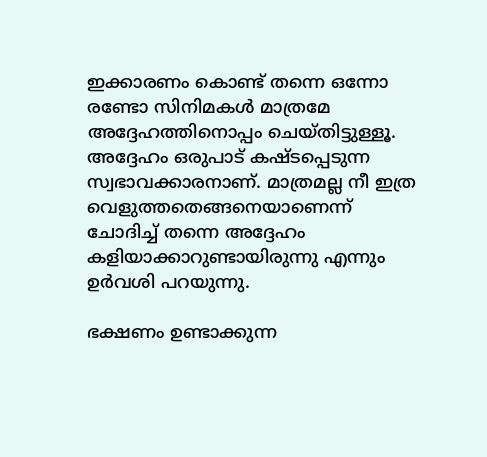ഇക്കാരണം കൊണ്ട് തന്നെ ഒന്നോ രണ്ടോ സിനിമകള്‍ മാത്രമേ അദ്ദേഹത്തിനൊപ്പം ചെയ്തിട്ടുള്ളൂ. അദ്ദേഹം ഒരുപാട് കഷ്ടപ്പെടുന്ന സ്വഭാവക്കാരനാണ്. മാത്രമല്ല നീ ഇത്ര വെളുത്തതെങ്ങനെയാണെന്ന് ചോദിച്ച് തന്നെ അദ്ദേഹം കളിയാക്കാറുണ്ടായിരുന്നു എന്നും ഉര്‍വശി പറയുന്നു.

ഭക്ഷണം ഉണ്ടാക്കുന്ന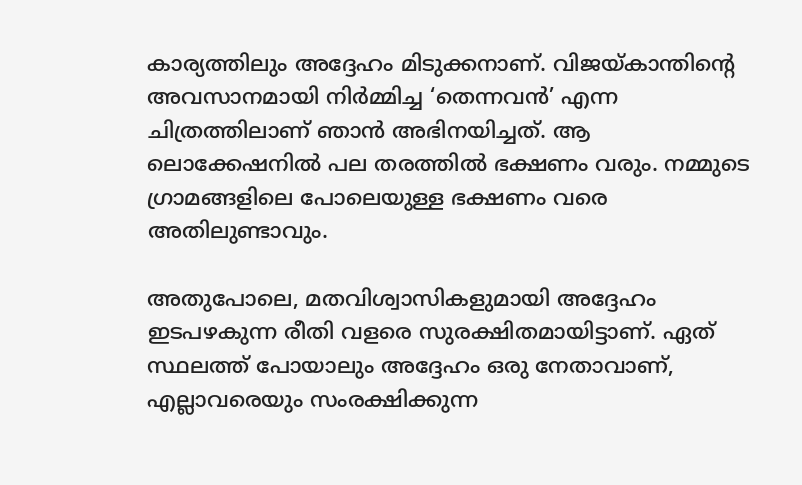കാര്യത്തിലും അദ്ദേഹം മിടുക്കനാണ്. വിജയ്കാന്തിന്റെ അവസാനമായി നിര്‍മ്മിച്ച ‘തെന്നവന്‍’ എന്ന ചിത്രത്തിലാണ് ഞാന്‍ അഭിനയിച്ചത്. ആ ലൊക്കേഷനില്‍ പല തരത്തില്‍ ഭക്ഷണം വരും. നമ്മുടെ ഗ്രാമങ്ങളിലെ പോലെയുള്ള ഭക്ഷണം വരെ അതിലുണ്ടാവും.

അതുപോലെ, മതവിശ്വാസികളുമായി അദ്ദേഹം ഇടപഴകുന്ന രീതി വളരെ സുരക്ഷിതമായിട്ടാണ്. ഏത് സ്ഥലത്ത് പോയാലും അദ്ദേഹം ഒരു നേതാവാണ്, എല്ലാവരെയും സംരക്ഷിക്കുന്ന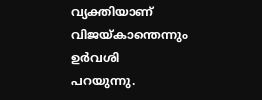വ്യക്തിയാണ് വിജയ്കാന്തെന്നും ഉര്‍വശി പറയുന്നു.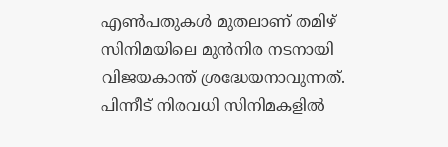എണ്‍പതുകള്‍ മുതലാണ് തമിഴ് സിനിമയിലെ മുന്‍നിര നടനായി വിജയകാന്ത് ശ്രദ്ധേയനാവുന്നത്. പിന്നീട് നിരവധി സിനിമകളില്‍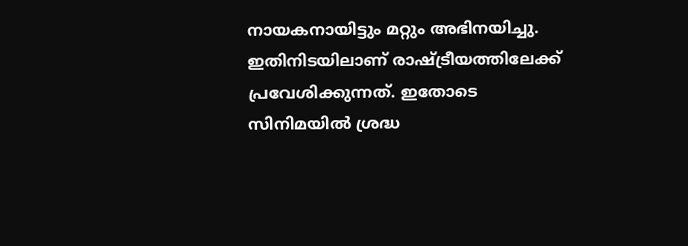നായകനായിട്ടും മറ്റും അഭിനയിച്ചു. ഇതിനിടയിലാണ് രാഷ്ട്രീയത്തിലേക്ക് പ്രവേശിക്കുന്നത്. ഇതോടെ സിനിമയില്‍ ശ്രദ്ധ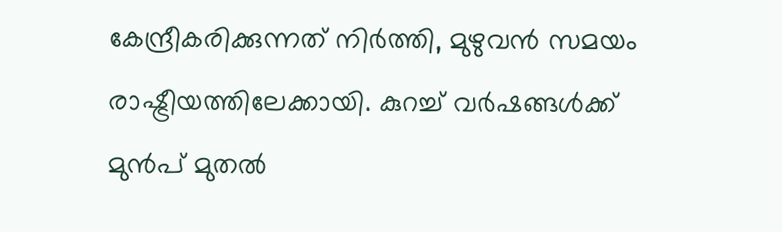കേന്ദ്രീകരിക്കുന്നത് നിര്‍ത്തി, മുഴുവന്‍ സമയം രാഷ്ട്രീയത്തിലേക്കായി. കുറച്ച് വര്‍ഷങ്ങള്‍ക്ക് മുന്‍പ് മുതല്‍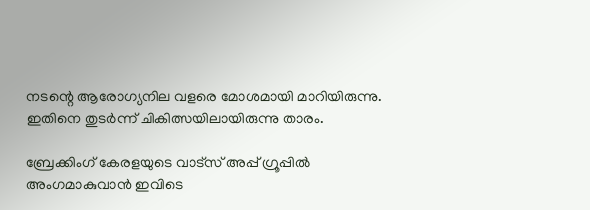നടന്റെ ആരോഗ്യനില വളരെ മോശമായി മാറിയിരുന്നു. ഇതിനെ തുടര്‍ന്ന് ചികിത്സയിലായിരുന്നു താരം.

ബ്രേക്കിംഗ് കേരളയുടെ വാട്സ് അപ്പ് ഗ്രൂപ്പിൽ അംഗമാകുവാൻ ഇവിടെ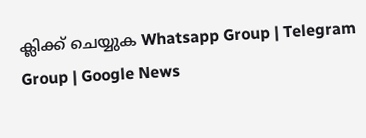ക്ലിക്ക് ചെയ്യുക Whatsapp Group | Telegram Group | Google News